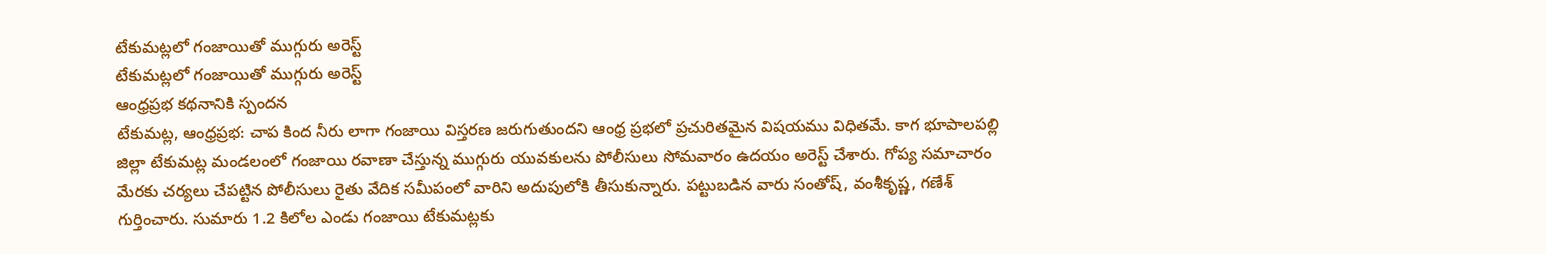టేకుమట్లలో గంజాయితో ముగ్గురు అరెస్ట్
టేకుమట్లలో గంజాయితో ముగ్గురు అరెస్ట్
ఆంధ్రప్రభ కథనానికి స్పందన
టేకుమట్ల, ఆంధ్రప్రభ: చాప కింద నీరు లాగా గంజాయి విస్తరణ జరుగుతుందని ఆంధ్ర ప్రభలో ప్రచురితమైన విషయము విధితమే. కాగ భూపాలపల్లి జిల్లా టేకుమట్ల మండలంలో గంజాయి రవాణా చేస్తున్న ముగ్గురు యువకులను పోలీసులు సోమవారం ఉదయం అరెస్ట్ చేశారు. గోప్య సమాచారం మేరకు చర్యలు చేపట్టిన పోలీసులు రైతు వేదిక సమీపంలో వారిని అదుపులోకి తీసుకున్నారు. పట్టుబడిన వారు సంతోష్, వంశీకృష్ణ, గణేశ్ గుర్తించారు. సుమారు 1.2 కిలోల ఎండు గంజాయి టేకుమట్లకు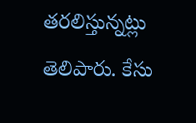తరలిస్తున్నట్లు తెలిపారు. కేసు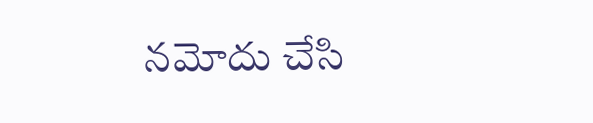నమోదు చేసి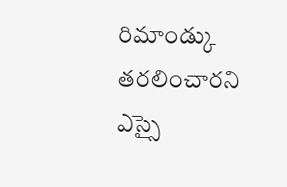రిమాండ్కు తరలించారని ఎస్సై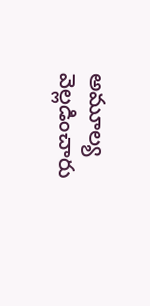అమూల్య వెల్లడించారు